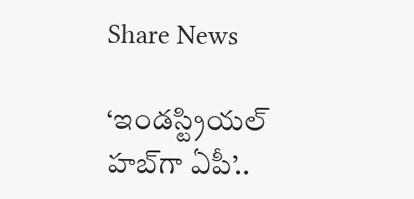Share News

‘ఇండస్ట్రియల్ హబ్‌గా ఏపీ’..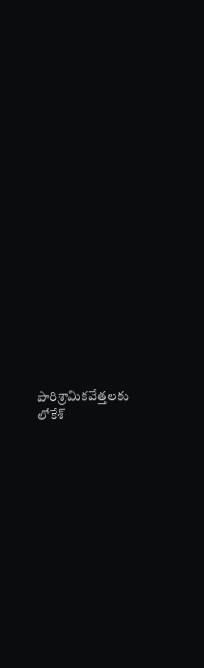పారిశ్రామికవేత్తలకు లోకేశ్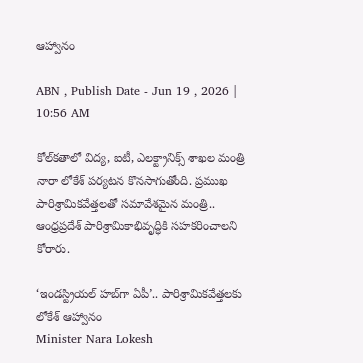ఆహ్వానం

ABN , Publish Date - Jun 19 , 2026 | 10:56 AM

కోల్‌కతాలో విద్య, ఐటీ, ఎలక్ట్రానిక్స్ శాఖల మంత్రి నారా లోకేశ్ పర్యటన కొనసాగుతోంది. ప్రముఖ పారిశ్రామికవేత్తలతో సమావేశమైన మంత్రి.. ఆంధ్రప్రదేశ్ పారిశ్రామికాభివృద్ధికి సహకరించాలని కోరారు.

‘ఇండస్ట్రియల్ హబ్‌గా ఏపీ’.. పారిశ్రామికవేత్తలకు లోకేశ్ ఆహ్వానం
Minister Nara Lokesh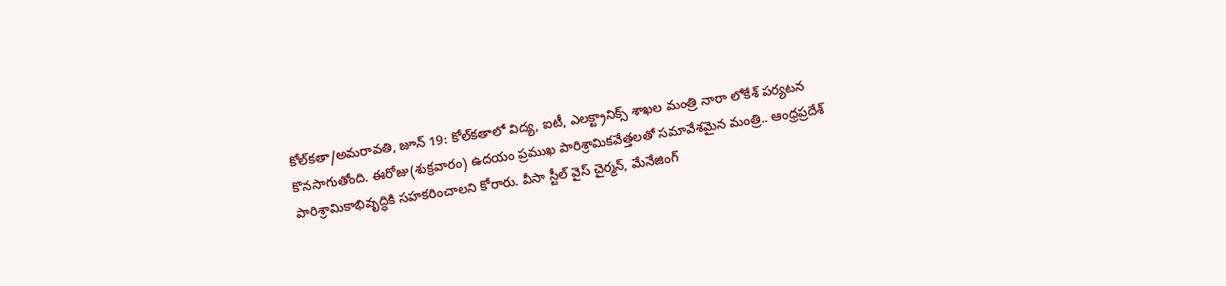కోల్‌కతా/అమరావతి, జూన్ 19: కోల్‌కతాలో విద్య, ఐటీ, ఎలక్ట్రానిక్స్ శాఖల మంత్రి నారా లోకేశ్ పర్యటన కొనసాగుతోంది. ఈరోజు(శుక్రవారం) ఉదయం ప్రముఖ పారిశ్రామికవేత్తలతో సమావేశమైన మంత్రి.. ఆంధ్రప్రదేశ్ పారిశ్రామికాభివృద్ధికి సహకరించాలని కోరారు. వీసా స్టీల్ వైస్ చైర్మన్, మేనేజింగ్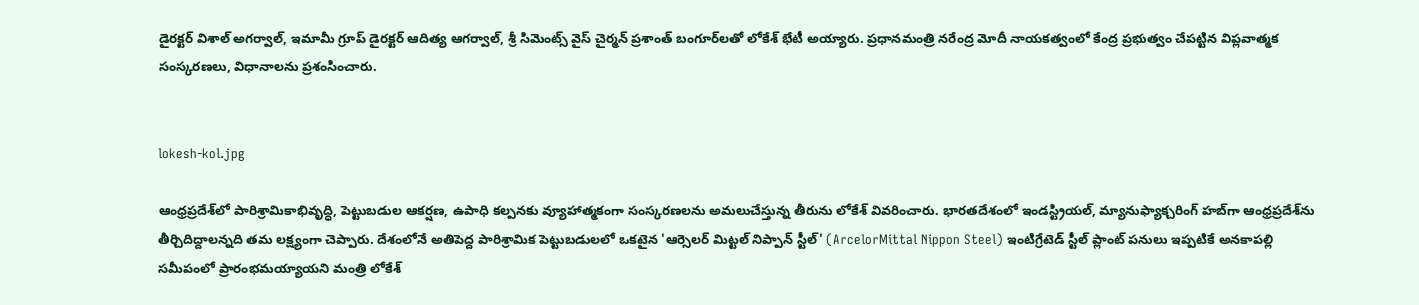డైరక్టర్ విశాల్ అగర్వాల్, ఇమామీ గ్రూప్ డైరక్టర్ ఆదిత్య ఆగర్వాల్, శ్రీ సిమెంట్స్ వైస్ చైర్మన్ ప్రశాంత్ బంగూర్‌లతో లోకేశ్ భేటీ అయ్యారు. ప్రధానమంత్రి నరేంద్ర మోదీ నాయకత్వంలో కేంద్ర ప్రభుత్వం చేపట్టిన విప్లవాత్మక సంస్కరణలు, విధానాలను ప్రశంసించారు.


lokesh-kol.jpg

ఆంధ్రప్రదేశ్‌లో పారిశ్రామికాభివృద్ధి, పెట్టుబడుల ఆకర్షణ, ఉపాధి కల్పనకు వ్యూహాత్మకంగా సంస్కరణలను అమలుచేస్తున్న తీరును లోకేశ్ వివరించారు. భారతదేశంలో ఇండస్ట్రియల్, మ్యానుఫ్యాక్చరింగ్ హబ్‌గా ఆంధ్రప్రదేశ్‌ను తీర్చిదిద్దాలన్నది తమ లక్ష్యంగా చెప్పారు. దేశంలోనే అతిపెద్ద పారిశ్రామిక పెట్టుబడులలో ఒకటైన 'ఆర్సెలర్ మిట్టల్ నిప్పాన్ స్టీల్' (ArcelorMittal Nippon Steel) ఇంటిగ్రేటెడ్ స్టీల్ ప్లాంట్ పనులు ఇప్పటికే అనకాపల్లి సమీపంలో ప్రారంభమయ్యాయని మంత్రి లోకేశ్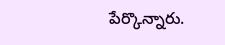పేర్కొన్నారు.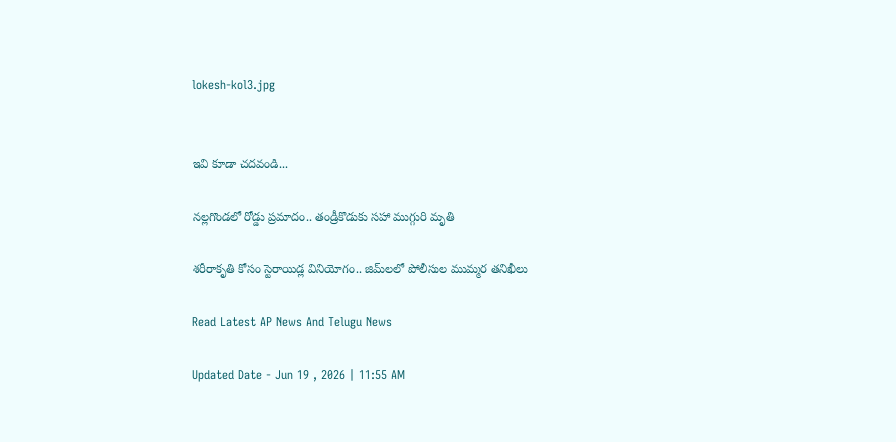lokesh-kol3.jpg


ఇవి కూడా చదవండి...

నల్లగొండలో రోడ్డు ప్రమాదం.. తండ్రీకొడుకు సహా ముగ్గురి మృతి

శరీరాకృతి కోసం స్టెరాయిడ్ల వినియోగం.. జిమ్‌లలో పోలీసుల ముమ్మర తనిఖీలు

Read Latest AP News And Telugu News

Updated Date - Jun 19 , 2026 | 11:55 AM